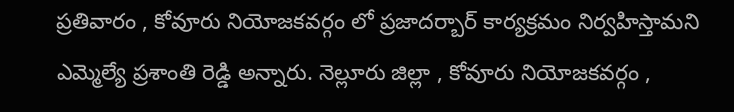ప్రతివారం , కోవూరు నియోజకవర్గం లో ప్రజాదర్బార్ కార్యక్రమం నిర్వహిస్తామని ఎమ్మెల్యే ప్రశాంతి రెడ్డి అన్నారు. నెల్లూరు జిల్లా , కోవూరు నియోజకవర్గం ,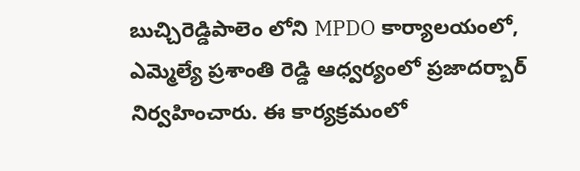బుచ్చిరెడ్డిపాలెం లోని MPDO కార్యాలయంలో, ఎమ్మెల్యే ప్రశాంతి రెడ్డి ఆధ్వర్యంలో ప్రజాదర్బార్ నిర్వహించారు. ఈ కార్యక్రమంలో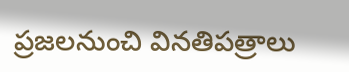ప్రజలనుంచి వినతిపత్రాలు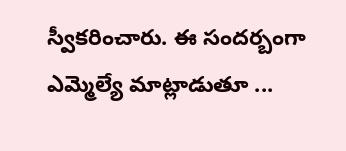స్వీకరించారు. ఈ సందర్బంగా ఎమ్మెల్యే మాట్లాడుతూ ...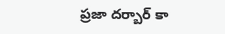ప్రజా దర్బార్ కా